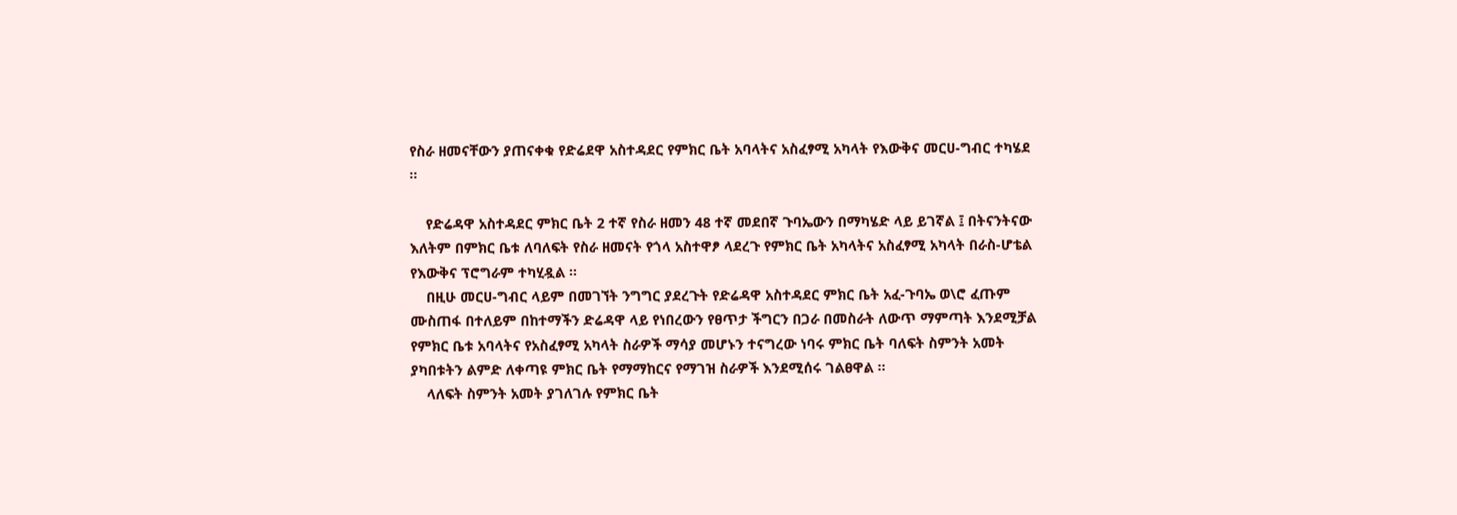የስራ ዘመናቸውን ያጠናቀቁ የድሬደዋ አስተዳደር የምክር ቤት አባላትና አስፈፃሚ አካላት የእውቅና መርሀ-ግብር ተካሄደ ።

    የድሬዳዋ አስተዳደር ምክር ቤት 2 ተኛ የስራ ዘመን 48 ተኛ መደበኛ ጉባኤውን በማካሄድ ላይ ይገኛል ፤ በትናንትናው እለትም በምክር ቤቱ ለባለፍት የስራ ዘመናት የጎላ አስተዋፆ ላደረጉ የምክር ቤት አካላትና አስፈፃሚ አካላት በራስ-ሆቴል የእውቅና ፕሮግራም ተካሂዷል ።
    በዚሁ መርሀ-ግብር ላይም በመገኘት ንግግር ያደረጉት የድሬዳዋ አስተዳደር ምክር ቤት አፈ-ጉባኤ ወ\ሮ ፈጡም ሙስጠፋ በተለይም በከተማችን ድሬዳዋ ላይ የነበረውን የፀጥታ ችግርን በጋራ በመስራት ለውጥ ማምጣት እንደሚቻል የምክር ቤቱ አባላትና የአስፈፃሚ አካላት ስራዎች ማሳያ መሆኑን ተናግረው ነባሩ ምክር ቤት ባለፍት ስምንት አመት ያካበቱትን ልምድ ለቀጣዩ ምክር ቤት የማማከርና የማገዝ ስራዎች እንደሚሰሩ ገልፀዋል ።
    ላለፍት ስምንት አመት ያገለገሉ የምክር ቤት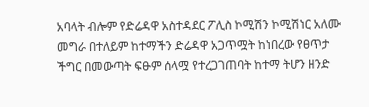አባላት ብሎም የድሬዳዋ አስተዳደር ፖሊስ ኮሚሽን ኮሚሽነር አለሙ መግራ በተለይም ከተማችን ድሬዳዋ አጋጥሟት ከነበረው የፀጥታ ችግር በመውጣት ፍፁም ሰላሟ የተረጋገጠባት ከተማ ትሆን ዘንድ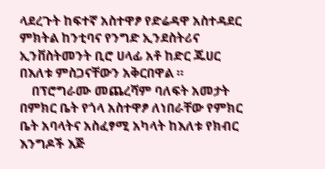ላደረጉት ከፍተኛ አስተዋፆ የድሬዳዋ አስተዳደር ምክትል ከንቲባና የንግድ ኢንደስትሪና ኢንቨስትመንት ቢሮ ሀላፊ አቶ ከድር ጁሀር በእለቱ ምስጋናቸውን አቅርበዋል ።
    በፕሮግራሙ መጨረሻም ባለፍት አመታት በምክር ቤት የጎላ አስተዋፆ ለነበራቸው የምክር ቤት አባላትና አስፈፃሚ አካላት ከእለቱ የክብር እንግዶች እጅ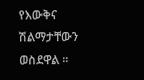የእውቅና ሽልማታቸውን ወስደዋል ።